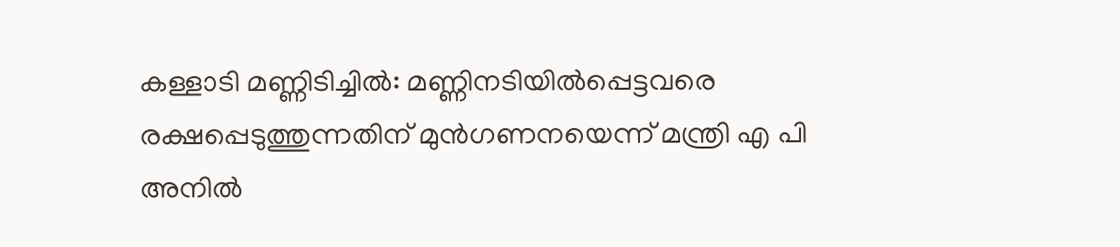കള്ളാടി മണ്ണിടിച്ചിൽ: മണ്ണിനടിയിൽപ്പെട്ടവരെ രക്ഷപ്പെടുത്തുന്നതിന് മുൻഗണനയെന്ന് മന്ത്രി എ പി അനിൽ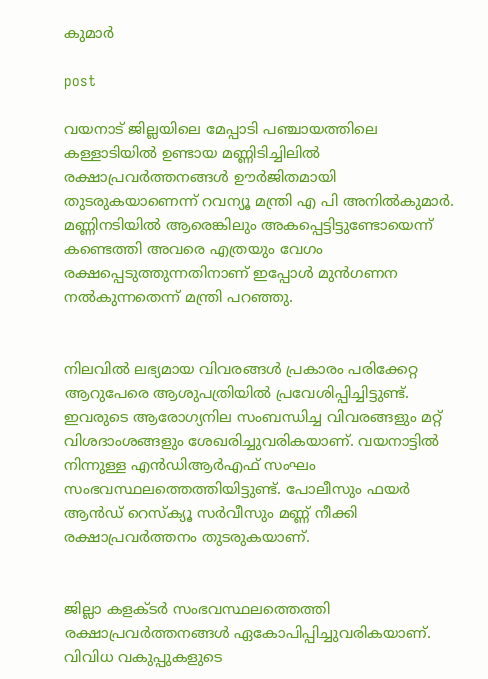കുമാർ

post

വയനാട് ജില്ലയിലെ മേപ്പാടി പഞ്ചായത്തിലെ കള്ളാടിയിൽ ഉണ്ടായ മണ്ണിടിച്ചിലിൽ രക്ഷാപ്രവർത്തനങ്ങൾ ഊർജിതമായി തുടരുകയാണെന്ന് റവന്യൂ മന്ത്രി എ പി അനിൽകുമാർ. മണ്ണിനടിയിൽ ആരെങ്കിലും അകപ്പെട്ടിട്ടുണ്ടോയെന്ന് കണ്ടെത്തി അവരെ എത്രയും വേഗം രക്ഷപ്പെടുത്തുന്നതിനാണ് ഇപ്പോൾ മുൻഗണന നൽകുന്നതെന്ന് മന്ത്രി പറഞ്ഞു.


നിലവിൽ ലഭ്യമായ വിവരങ്ങൾ പ്രകാരം പരിക്കേറ്റ ആറുപേരെ ആശുപത്രിയിൽ പ്രവേശിപ്പിച്ചിട്ടുണ്ട്. ഇവരുടെ ആരോഗ്യനില സംബന്ധിച്ച വിവരങ്ങളും മറ്റ് വിശദാംശങ്ങളും ശേഖരിച്ചുവരികയാണ്. വയനാട്ടിൽ നിന്നുള്ള എൻഡിആർഎഫ് സംഘം സംഭവസ്ഥലത്തെത്തിയിട്ടുണ്ട്. പോലീസും ഫയർ ആൻഡ് റെസ്‌ക്യൂ സർവീസും മണ്ണ് നീക്കി രക്ഷാപ്രവർത്തനം തുടരുകയാണ്.


ജില്ലാ കളക്ടർ സംഭവസ്ഥലത്തെത്തി രക്ഷാപ്രവർത്തനങ്ങൾ ഏകോപിപ്പിച്ചുവരികയാണ്. വിവിധ വകുപ്പുകളുടെ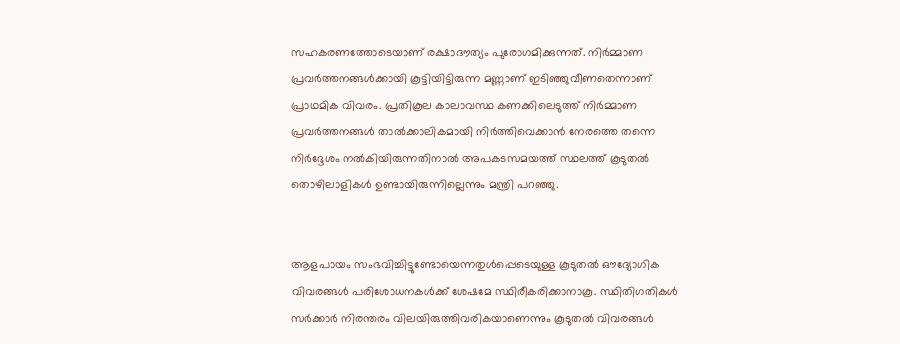സഹകരണത്തോടെയാണ് രക്ഷാദൗത്യം പുരോഗമിക്കുന്നത്. നിർമ്മാണ പ്രവർത്തനങ്ങൾക്കായി കൂട്ടിയിട്ടിരുന്ന മണ്ണാണ് ഇടിഞ്ഞുവീണതെന്നാണ് പ്രാഥമിക വിവരം. പ്രതികൂല കാലാവസ്ഥ കണക്കിലെടുത്ത് നിർമ്മാണ പ്രവർത്തനങ്ങൾ താൽക്കാലികമായി നിർത്തിവെക്കാൻ നേരത്തെ തന്നെ നിർദ്ദേശം നൽകിയിരുന്നതിനാൽ അപകടസമയത്ത് സ്ഥലത്ത് കൂടുതൽ തൊഴിലാളികൾ ഉണ്ടായിരുന്നില്ലെന്നും മന്ത്രി പറഞ്ഞു.


ആളപായം സംഭവിച്ചിട്ടുണ്ടോയെന്നതുൾപ്പെടെയുള്ള കൂടുതൽ ഔദ്യോഗിക വിവരങ്ങൾ പരിശോധനകൾക്ക് ശേഷമേ സ്ഥിരീകരിക്കാനാകൂ. സ്ഥിതിഗതികൾ സർക്കാർ നിരന്തരം വിലയിരുത്തിവരികയാണെന്നും കൂടുതൽ വിവരങ്ങൾ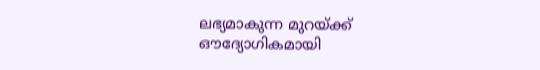ലഭ്യമാകുന്ന മുറയ്ക്ക് ഔദ്യോഗികമായി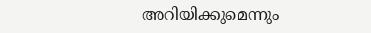അറിയിക്കുമെന്നും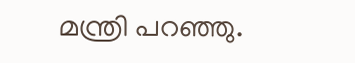മന്ത്രി പറഞ്ഞു.